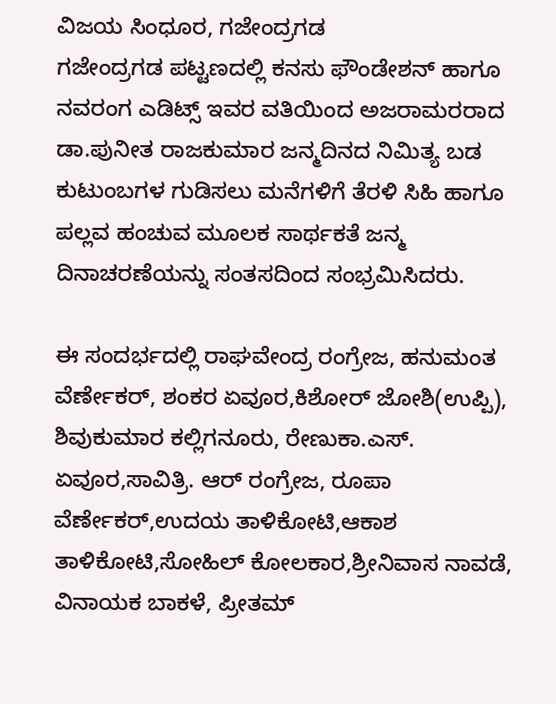ವಿಜಯ ಸಿಂಧೂರ, ಗಜೇಂದ್ರಗಡ
ಗಜೇಂದ್ರಗಡ ಪಟ್ಟಣದಲ್ಲಿ ಕನಸು ಫೌಂಡೇಶನ್ ಹಾಗೂ ನವರಂಗ ಎಡಿಟ್ಸ್ ಇವರ ವತಿಯಿಂದ ಅಜರಾಮರರಾದ ಡಾ.ಪುನೀತ ರಾಜಕುಮಾರ ಜನ್ಮದಿನದ ನಿಮಿತ್ಯ ಬಡ ಕುಟುಂಬಗಳ ಗುಡಿಸಲು ಮನೆಗಳಿಗೆ ತೆರಳಿ ಸಿಹಿ ಹಾಗೂ ಪಲ್ಲವ ಹಂಚುವ ಮೂಲಕ ಸಾರ್ಥಕತೆ ಜನ್ಮ ದಿನಾಚರಣೆಯನ್ನು ಸಂತಸದಿಂದ ಸಂಭ್ರಮಿಸಿದರು.

ಈ ಸಂದರ್ಭದಲ್ಲಿ ರಾಘವೇಂದ್ರ ರಂಗ್ರೇಜ, ಹನುಮಂತ ವೆರ್ಣೇಕರ್, ಶಂಕರ ಏವೂರ,ಕಿಶೋರ್ ಜೋಶಿ(ಉಪ್ಪಿ), ಶಿವುಕುಮಾರ ಕಲ್ಲಿಗನೂರು, ರೇಣುಕಾ.ಎಸ್. ಏವೂರ,ಸಾವಿತ್ರಿ. ಆರ್ ರಂಗ್ರೇಜ, ರೂಪಾ ವೆರ್ಣೇಕರ್,ಉದಯ ತಾಳಿಕೋಟಿ,ಆಕಾಶ ತಾಳಿಕೋಟಿ,ಸೋಹಿಲ್ ಕೋಲಕಾರ,ಶ್ರೀನಿವಾಸ ನಾವಡೆ, ವಿನಾಯಕ ಬಾಕಳೆ, ಪ್ರೀತಮ್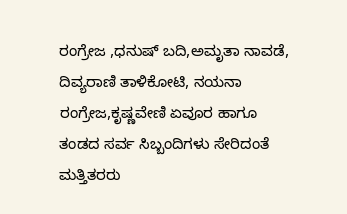ರಂಗ್ರೇಜ ,ಧನುಷ್ ಬದಿ,ಅಮೃತಾ ನಾವಡೆ, ದಿವ್ಯರಾಣಿ ತಾಳಿಕೋಟಿ, ನಯನಾ ರಂಗ್ರೇಜ,ಕೃಷ್ಣವೇಣಿ ಏವೂರ ಹಾಗೂ ತಂಡದ ಸರ್ವ ಸಿಬ್ಬಂದಿಗಳು ಸೇರಿದಂತೆ ಮತ್ತಿತರರು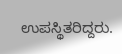ಉಪಸ್ಥಿತರಿದ್ದರು.